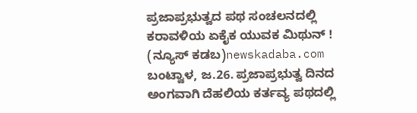ಪ್ರಜಾಪ್ರಭುತ್ವದ ಪಥ ಸಂಚಲನದಲ್ಲಿ ಕರಾವಳಿಯ ಏಕೈಕ ಯುವಕ ಮಿಥುನ್ !
(ನ್ಯೂಸ್ ಕಡಬ)newskadaba.com ಬಂಟ್ವಾಳ, ಜ.26. ಪ್ರಜಾಪ್ರಭುತ್ವ ದಿನದ ಅಂಗವಾಗಿ ದೆಹಲಿಯ ಕರ್ತವ್ಯ ಪಥದಲ್ಲಿ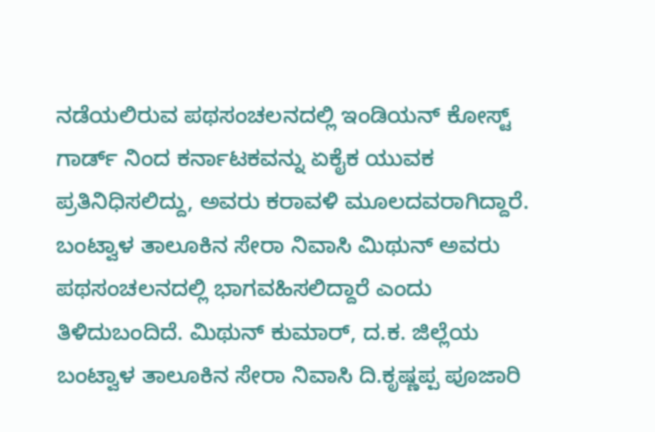ನಡೆಯಲಿರುವ ಪಥಸಂಚಲನದಲ್ಲಿ ಇಂಡಿಯನ್ ಕೋಸ್ಟ್ ಗಾರ್ಡ್ ನಿಂದ ಕರ್ನಾಟಕವನ್ನು ಏಕೈಕ ಯುವಕ ಪ್ರತಿನಿಧಿಸಲಿದ್ದು, ಅವರು ಕರಾವಳಿ ಮೂಲದವರಾಗಿದ್ದಾರೆ. ಬಂಟ್ವಾಳ ತಾಲೂಕಿನ ಸೇರಾ ನಿವಾಸಿ ಮಿಥುನ್ ಅವರು ಪಥಸಂಚಲನದಲ್ಲಿ ಭಾಗವಹಿಸಲಿದ್ದಾರೆ ಎಂದು ತಿಳಿದುಬಂದಿದೆ. ಮಿಥುನ್ ಕುಮಾರ್, ದ.ಕ. ಜಿಲ್ಲೆಯ ಬಂಟ್ವಾಳ ತಾಲೂಕಿನ ಸೇರಾ ನಿವಾಸಿ ದಿ.ಕೃಷ್ಣಪ್ಪ ಪೂಜಾರಿ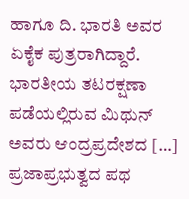ಹಾಗೂ ದಿ. ಭಾರತಿ ಅವರ ಏಕೈಕ ಪುತ್ರರಾಗಿದ್ದಾರೆ. ಭಾರತೀಯ ತಟರಕ್ಷಣಾ ಪಡೆಯಲ್ಲಿರುವ ಮಿಥುನ್ ಅವರು ಆಂದ್ರಪ್ರದೇಶದ […]
ಪ್ರಜಾಪ್ರಭುತ್ವದ ಪಥ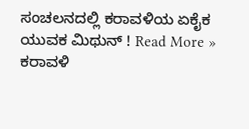ಸಂಚಲನದಲ್ಲಿ ಕರಾವಳಿಯ ಏಕೈಕ ಯುವಕ ಮಿಥುನ್ ! Read More »
ಕರಾವಳಿ